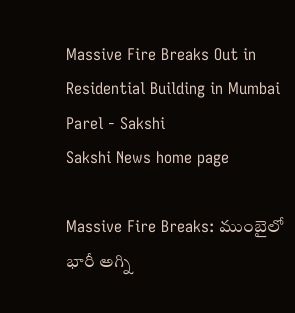Massive Fire Breaks Out in Residential Building in Mumbai Parel - Sakshi
Sakshi News home page

Massive Fire Breaks: ముంబైలో భారీ అగ్ని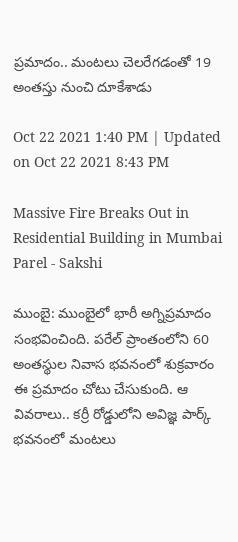ప్రమాదం.. మంటలు చెలరేగడంతో 19 అంతస్తు నుంచి దూకేశాడు

Oct 22 2021 1:40 PM | Updated on Oct 22 2021 8:43 PM

Massive Fire Breaks Out in Residential Building in Mumbai Parel - Sakshi

ముంబై: ముంబైలో భారీ అగ్నిప్రమాదం సంభవించింది. పరేల్‌ ప్రాంతంలోని 60 అంతస్థుల నివాస భవనంలో శుక్రవారం ఈ ప్రమాదం చోటు చేసుకుంది. ఆ వివరాలు.. కర్రీ రోడ్డులోని అవిజ్ఞ పార్క్ భవనంలో మంటలు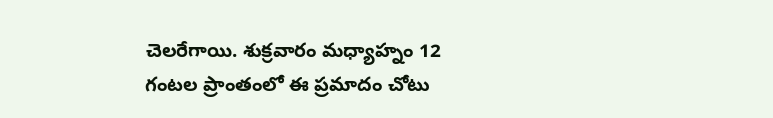చెలరేగాయి. శుక్రవారం మధ్యాహ్నం 12 గంటల ప్రాంతంలో ఈ ప్రమాదం చోటు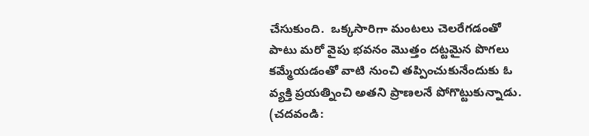చేసుకుంది.  ఒక్కసారిగా మంట‌లు చెలరేగడంతో పాటు మ‌రో వైపు భవనం మొత్తం ద‌ట్టమైన పొగ‌లు కమ్మేయడంతో వాటి నుంచి త‌ప్పించుకునేందుకు ఓ వ్యక్తి ప్రయత్నించి అతని ప్రాణలనే పోగొట్టుకున్నాడు. (చదవండి: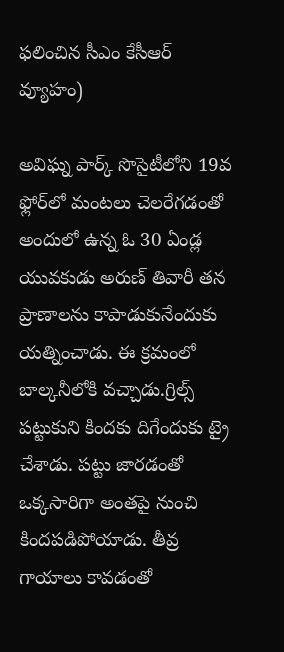ఫలించిన సీఎం కేసీఆర్‌ వ్యూహం)

అవిఘ్న పార్క్‌ సొసైటీలోని 19వ ఫ్లోర్‌లో మంట‌లు చెల‌రేగ‌డంతో అందులో ఉన్న ఓ 30 ఏండ్ల యువ‌కుడు అరుణ్ తివారీ త‌న ప్రాణాల‌ను కాపాడుకునేందుకు య‌త్నించాడు. ఈ క్రమంలో బాల్కనీలోకి వచ్చాడు.గ్రిల్స్‌ పట్టుకుని కిందకు దిగేందుకు ట్రై చేశాడు. పట్టు జారడంతో ఒక్కసారిగా అంతపై నుంచి కిందపడిపోయాడు. తీవ్ర గాయాలు కావడంతో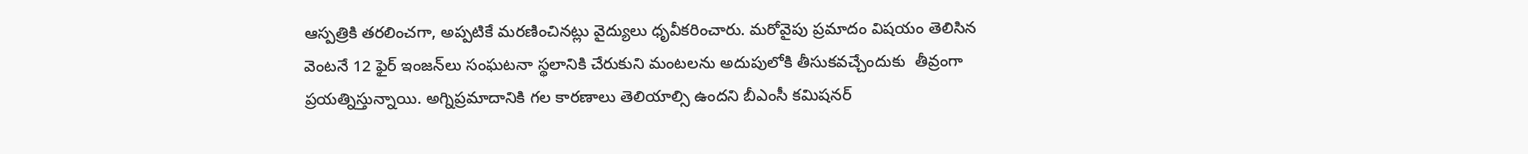ఆస్పత్రికి తరలించగా, అప్పటికే మరణించినట్లు వైద్యులు ధృవీకరించారు. మరోవైపు ప్రమాదం విషయం తెలిసిన వెంటనే 12 ఫైర్‌ ఇంజన్‌లు సంఘటనా స్థలానికి చేరుకుని మంటలను అదుపులోకి తీసుకవచ్చేందుకు  తీవ్రంగా ప్రయత్నిస్తున్నాయి. అగ్నిప్ర‌మాదానికి గ‌ల కార‌ణాలు తెలియాల్సి ఉంద‌ని బీఎంసీ క‌మిష‌న‌ర్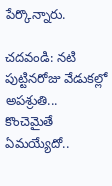పేర్కొన్నారు.

చదవండి: నటి పుట్టినరోజు వేడుకల్లో అపశ్రుతి... కొంచెమైతే ఏమయ్యేదో..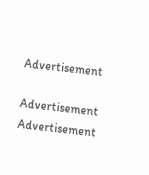Advertisement

Advertisement
Advertisement